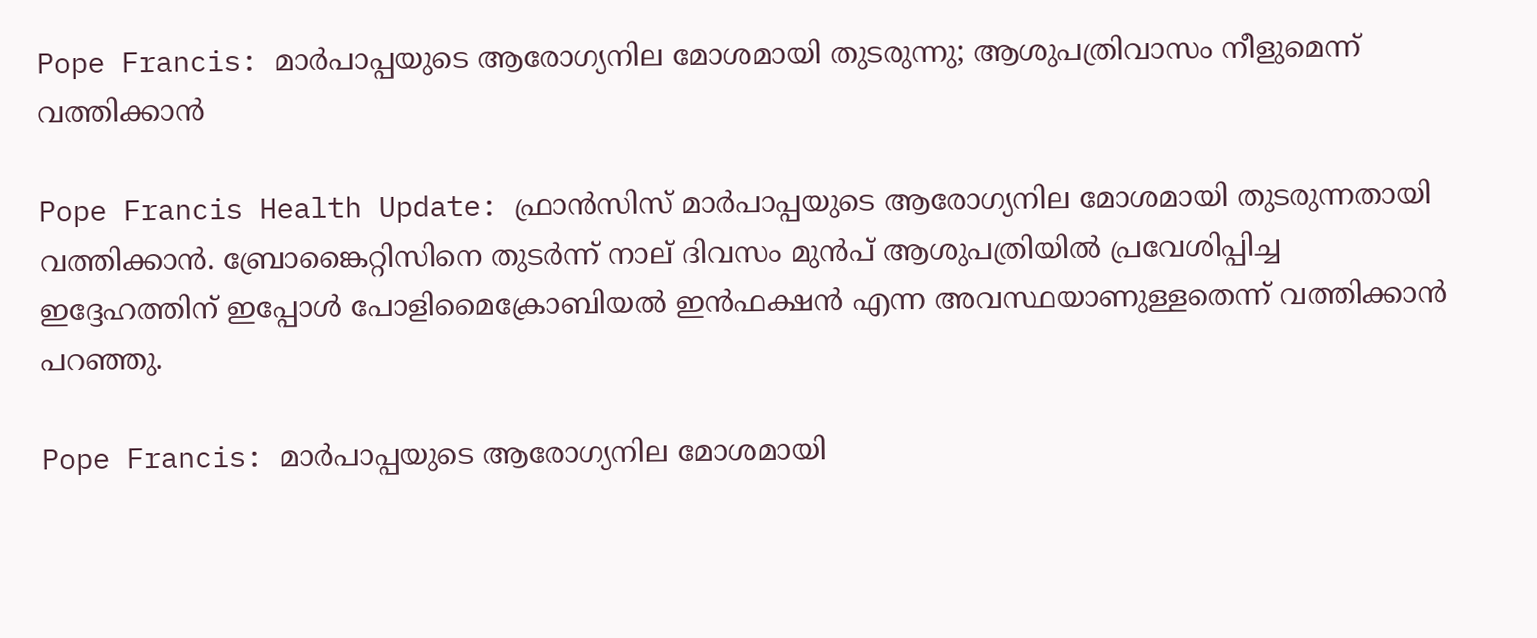Pope Francis: മാർപാപ്പയുടെ ആരോഗ്യനില മോശമായി തുടരുന്നു; ആശുപത്രിവാസം നീളുമെന്ന് വത്തിക്കാൻ

Pope Francis Health Update: ഫ്രാൻസിസ് മാർപാപ്പയുടെ ആരോഗ്യനില മോശമായി തുടരുന്നതായി വത്തിക്കാൻ. ബ്രോങ്കൈറ്റിസിനെ തുടർന്ന് നാല് ദിവസം മുൻപ് ആശുപത്രിയിൽ പ്രവേശിപ്പിച്ച ഇദ്ദേഹത്തിന് ഇപ്പോൾ പോളിമൈക്രോബിയൽ ഇൻഫക്ഷൻ എന്ന അവസ്ഥയാണുള്ളതെന്ന് വത്തിക്കാൻ പറഞ്ഞു.

Pope Francis: മാർപാപ്പയുടെ ആരോഗ്യനില മോശമായി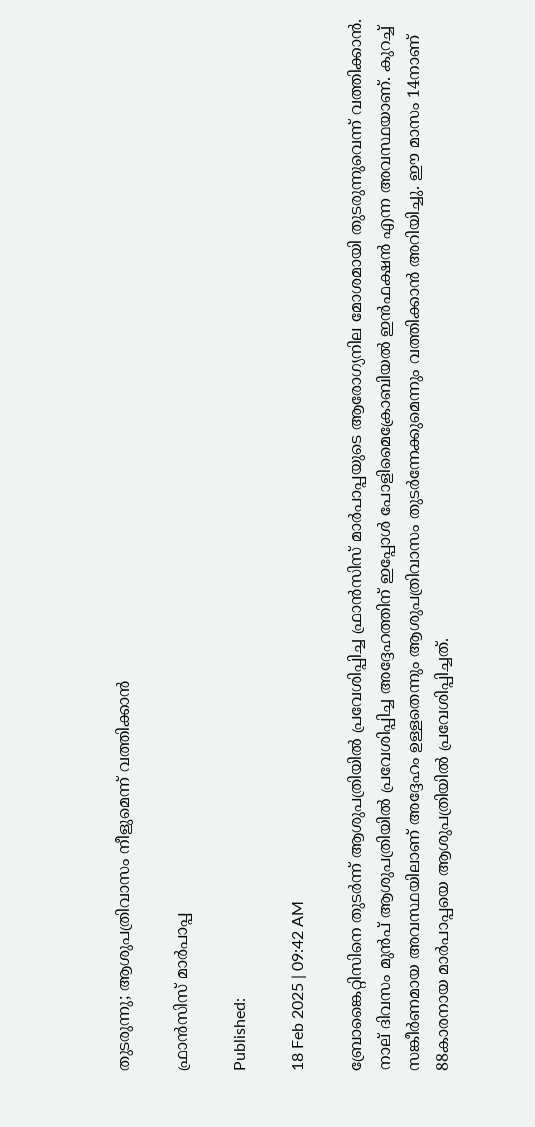തുടരുന്നു; ആശുപത്രിവാസം നീളുമെന്ന് വത്തിക്കാൻ

ഫ്രാൻസിസ് മാർപാപ്പ

Published:

18 Feb 2025 | 09:42 AM

ബ്രോങ്കൈറ്റിസിനെ തുടർന്ന് ആശുപത്രിയിൽ പ്രവേശിപ്പിച്ച ഫ്രാൻസിസ് മാർപാപ്പയുടെ ആരോഗ്യനില മോശമായി തുടരുന്നുവെന്ന് വത്തിക്കാൻ. നാല് ദിവസം മുൻപ് ആശുപത്രിയിൽ പ്രവേശിപ്പിച്ച അദ്ദേഹത്തിന് ഇപ്പോൾ പോളിമൈക്രോബിയൽ ഇൻഫക്ഷൻ എന്ന അവസ്ഥയാണ്. കുറച്ച് സങ്കീർണമായ അവസ്ഥയിലാണ് അദ്ദേഹം ഉള്ളതെന്നും ആശുപത്രിവാസം തുടർന്നേക്കുമെന്നും വത്തിക്കാൻ അറിയിച്ചു. ഈ മാസം 14നാണ് 88കാരനായ മാർപാപ്പയെ ആശുപത്രിയിൽ പ്രവേശിപ്പിച്ചത്.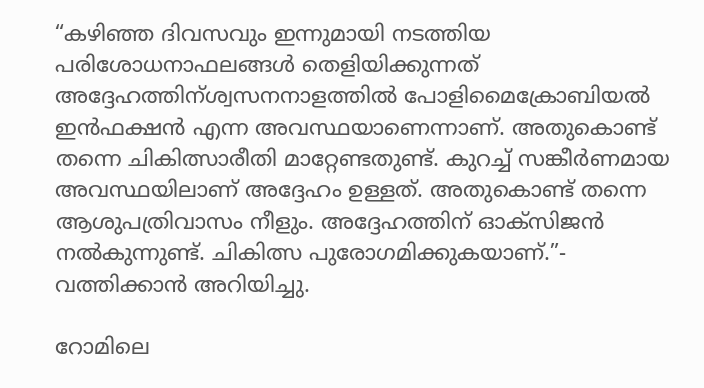“കഴിഞ്ഞ ദിവസവും ഇന്നുമായി നടത്തിയ പരിശോധനാഫലങ്ങൾ തെളിയിക്കുന്നത് അദ്ദേഹത്തിന്ശ്വസനനാളത്തിൽ പോളിമൈക്രോബിയൽ ഇൻഫക്ഷൻ എന്ന അവസ്ഥയാണെന്നാണ്. അതുകൊണ്ട് തന്നെ ചികിത്സാരീതി മാറ്റേണ്ടതുണ്ട്. കുറച്ച് സങ്കീർണമായ അവസ്ഥയിലാണ് അദ്ദേഹം ഉള്ളത്. അതുകൊണ്ട് തന്നെ ആശുപത്രിവാസം നീളും. അദ്ദേഹത്തിന് ഓക്സിജൻ നൽകുന്നുണ്ട്. ചികിത്സ പുരോഗമിക്കുകയാണ്.”- വത്തിക്കാൻ അറിയിച്ചു.

റോമിലെ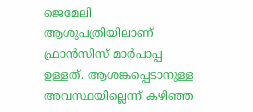ജെമേലി ആശുപത്രിയിലാണ് ഫ്രാൻസിസ് മാർപാപ്പ ഉള്ളത്. ആശങ്കപ്പെടാനുള്ള അവസ്ഥയില്ലെന്ന് കഴിഞ്ഞ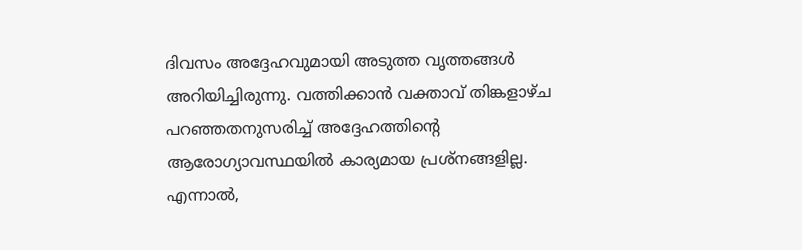ദിവസം അദ്ദേഹവുമായി അടുത്ത വൃത്തങ്ങൾ അറിയിച്ചിരുന്നു. വത്തിക്കാൻ വക്താവ് തിങ്കളാഴ്ച പറഞ്ഞതനുസരിച്ച് അദ്ദേഹത്തിൻ്റെ ആരോഗ്യാവസ്ഥയിൽ കാര്യമായ പ്രശ്നങ്ങളില്ല. എന്നാൽ,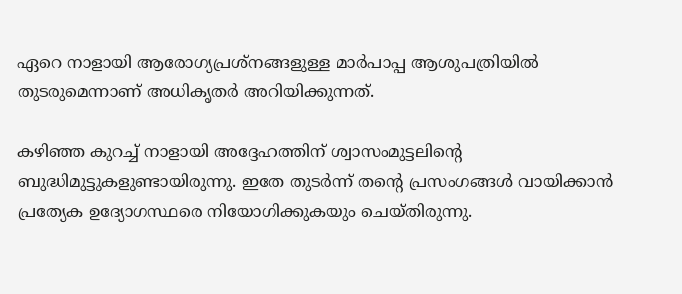ഏറെ നാളായി ആരോഗ്യപ്രശ്നങ്ങളുള്ള മാർപാപ്പ ആശുപത്രിയിൽ തുടരുമെന്നാണ് അധികൃതർ അറിയിക്കുന്നത്.

കഴിഞ്ഞ കുറച്ച് നാളായി അദ്ദേഹത്തിന് ശ്വാസംമുട്ടലിൻ്റെ ബുദ്ധിമുട്ടുകളുണ്ടായിരുന്നു. ഇതേ തുടർന്ന് തൻ്റെ പ്രസംഗങ്ങൾ വായിക്കാൻ പ്രത്യേക ഉദ്യോഗസ്ഥരെ നിയോഗിക്കുകയും ചെയ്തിരുന്നു.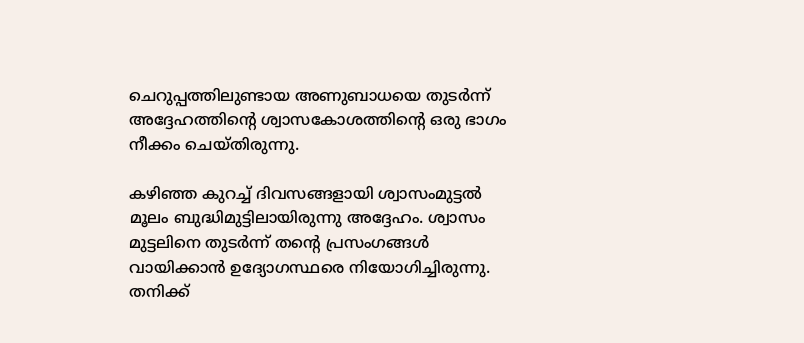ചെറുപ്പത്തിലുണ്ടായ അണുബാധയെ തുടർന്ന് അദ്ദേഹത്തിൻ്റെ ശ്വാസകോശത്തിൻ്റെ ഒരു ഭാഗം നീക്കം ചെയ്തിരുന്നു.

കഴിഞ്ഞ കുറച്ച് ദിവസങ്ങളായി ശ്വാസംമുട്ടൽ മൂലം ബുദ്ധിമുട്ടിലായിരുന്നു അദ്ദേഹം. ശ്വാസം മുട്ടലിനെ തുടർന്ന്‌ തന്റെ പ്രസംഗങ്ങൾ വായിക്കാൻ ഉദ്യോഗസ്ഥരെ നിയോഗിച്ചിരുന്നു. തനിക്ക്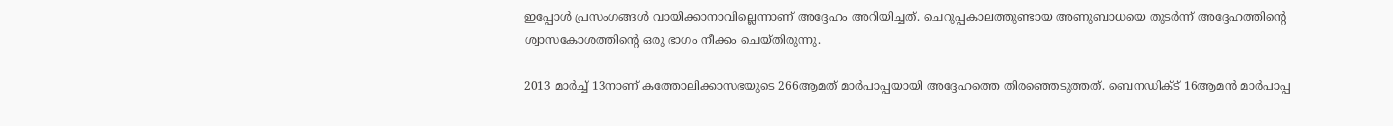ഇപ്പോൾ പ്രസംഗങ്ങൾ വായിക്കാനാവില്ലെന്നാണ് അദ്ദേഹം അറിയിച്ചത്. ചെറുപ്പകാലത്തുണ്ടായ അണുബാധയെ തുടർന്ന്‌ അദ്ദേഹത്തിന്റെ ശ്വാസകോശത്തിന്റെ ഒരു ഭാഗം നീക്കം ചെയ്തിരുന്നു.

2013 മാർച്ച് 13നാണ് കത്തോലിക്കാസഭയുടെ 266ആമത് മാർപാപ്പയായി അദ്ദേഹത്തെ തിരഞ്ഞെടുത്തത്. ബെനഡിക്ട് 16ആമൻ മാർപാപ്പ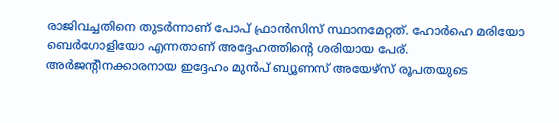രാജിവച്ചതിനെ തുടർന്നാണ് പോപ് ഫ്രാൻസിസ് സ്ഥാനമേറ്റത്. ഹോർഹെ മരിയോ ബെർഗോളിയോ എന്നതാണ് അദ്ദേഹത്തിൻ്റെ ശരിയായ പേര്. അർജൻ്റീനക്കാരനായ ഇദ്ദേഹം മുൻപ് ബ്യൂണസ് അയേഴ്സ് രൂപതയുടെ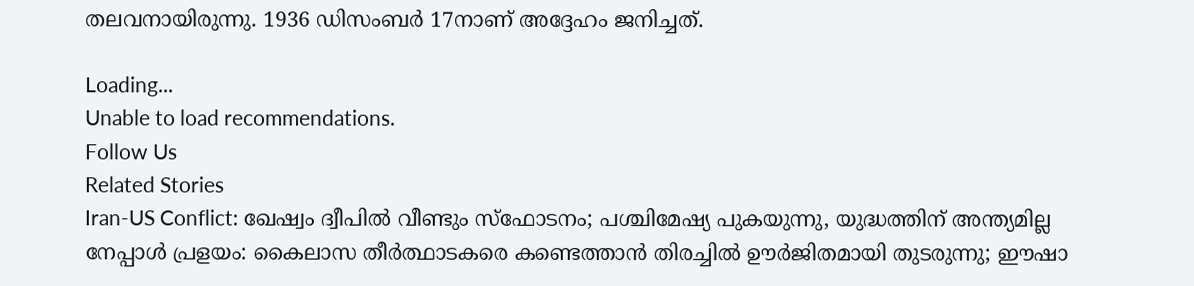തലവനായിരുന്നു. 1936 ഡിസംബർ 17നാണ് അദ്ദേഹം ജനിച്ചത്.

Loading...
Unable to load recommendations.
Follow Us
Related Stories
Iran-US Conflict: ഖേഷ്വം ദ്വീപില്‍ വീണ്ടും സ്‌ഫോടനം; പശ്ചിമേഷ്യ പുകയുന്നു, യുദ്ധത്തിന് അന്ത്യമില്ല
നേപ്പാൾ പ്രളയം: കൈലാസ തീർത്ഥാടകരെ കണ്ടെത്താൻ തിരച്ചിൽ ഊർജിതമായി തുടരുന്നു; ഈഷാ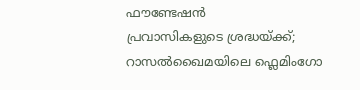ഫൗണ്ടേഷൻ
പ്രവാസികളുടെ ശ്രദ്ധയ്ക്ക്; റാസൽഖൈമയിലെ ഫ്ലെമിംഗോ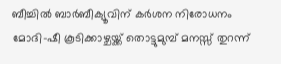ബീച്ചിൽ ബാർബീക്യൂവിന് കർശന നിരോധനം
മോദി-ഷീ കൂടിക്കാഴ്ചയ്ക്ക് തൊട്ടുമുമ്പ് മനസ്സ് തുറന്ന്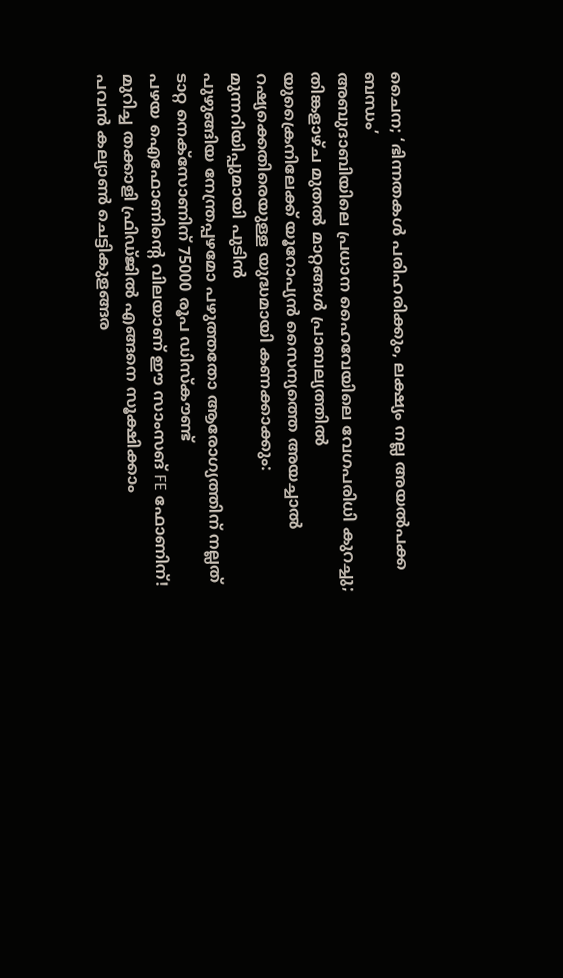ചൈന; ‘ഭിന്നതകൾ പരിഹരിക്കും, ലക്ഷ്യം നല്ല അയൽപക്ക ബന്ധം’
അബുദാബിയിലെ പ്രധാന ഹൈവേയിലെ വേഗപരിധി കുറച്ചു; തിങ്കളാഴ്ച മുതൽ മാറ്റങ്ങൾ പ്രാബല്യത്തിൽ
യുക്രൈനിലേക്ക് യൂറോപ്യൻ സൈന്യത്തെ അയച്ചാൽ റഷ്യക്കെതിരെയുള്ള യുദ്ധമായി കണക്കാക്കും: മുന്നറിയിപ്പുമായി പുടിൻ
പുഴുങ്ങിയ നേന്ത്രപ്പഴമോ പഴുത്തതോ ആരോഗ്യത്തിന് നല്ലത്
ടാറ്റ നെക്സോണിന് 75000 രൂപ ഡിസ്കൗണ്ട്
പഴയ ഐഫോണിന്റെ വിലയാണ് ഈ സാംസങ് FE ഫോണിന്!
മുറിച്ച തക്കാളി ഫ്രിഡ്ജിൽ എങ്ങനെ സൂക്ഷിക്കാം
പവൻ കല്യാൺ ചെട്ടികുളങ്ങര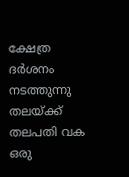ക്ഷേത്ര ദർശനം നടത്തുന്നു
തലയ്ക്ക് തലപതി വക ഒരു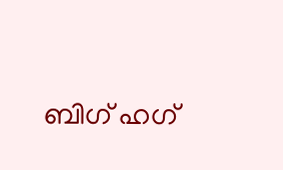ബിഗ് ഹഗ്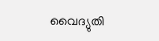വൈദ്യുതി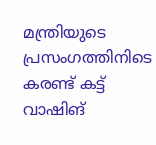മന്ത്രിയുടെ പ്രസംഗത്തിനിടെ കരണ്ട് കട്ട്
വാഷിങ്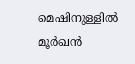മെഷിനുള്ളിൽ മൂർഖൻ